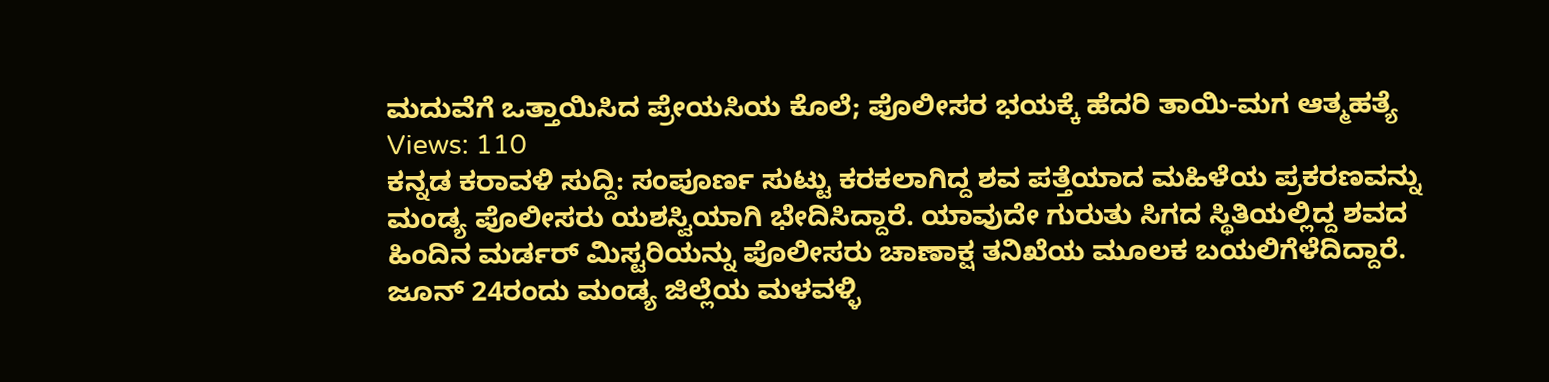ಮದುವೆಗೆ ಒತ್ತಾಯಿಸಿದ ಪ್ರೇಯಸಿಯ ಕೊಲೆ; ಪೊಲೀಸರ ಭಯಕ್ಕೆ ಹೆದರಿ ತಾಯಿ-ಮಗ ಆತ್ಮಹತ್ಯೆ
Views: 110
ಕನ್ನಡ ಕರಾವಳಿ ಸುದ್ದಿ: ಸಂಪೂರ್ಣ ಸುಟ್ಟು ಕರಕಲಾಗಿದ್ದ ಶವ ಪತ್ತೆಯಾದ ಮಹಿಳೆಯ ಪ್ರಕರಣವನ್ನು ಮಂಡ್ಯ ಪೊಲೀಸರು ಯಶಸ್ವಿಯಾಗಿ ಭೇದಿಸಿದ್ದಾರೆ. ಯಾವುದೇ ಗುರುತು ಸಿಗದ ಸ್ಥಿತಿಯಲ್ಲಿದ್ದ ಶವದ ಹಿಂದಿನ ಮರ್ಡರ್ ಮಿಸ್ಟರಿಯನ್ನು ಪೊಲೀಸರು ಚಾಣಾಕ್ಷ ತನಿಖೆಯ ಮೂಲಕ ಬಯಲಿಗೆಳೆದಿದ್ದಾರೆ.
ಜೂನ್ 24ರಂದು ಮಂಡ್ಯ ಜಿಲ್ಲೆಯ ಮಳವಳ್ಳಿ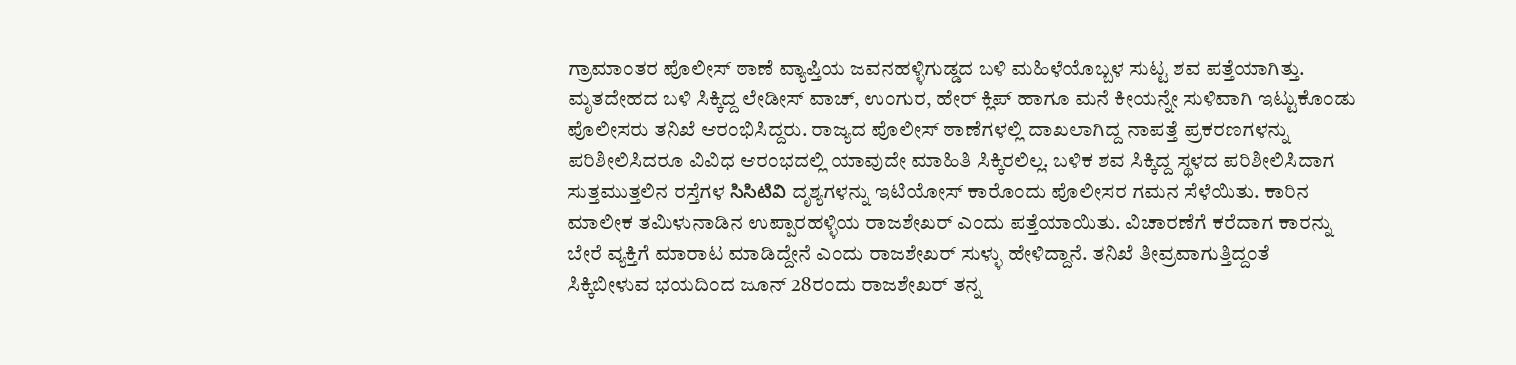ಗ್ರಾಮಾಂತರ ಪೊಲೀಸ್ ಠಾಣೆ ವ್ಯಾಪ್ತಿಯ ಜವನಹಳ್ಳಿಗುಡ್ಡದ ಬಳಿ ಮಹಿಳೆಯೊಬ್ಬಳ ಸುಟ್ಟ ಶವ ಪತ್ತೆಯಾಗಿತ್ತು. ಮೃತದೇಹದ ಬಳಿ ಸಿಕ್ಕಿದ್ದ ಲೇಡೀಸ್ ವಾಚ್, ಉಂಗುರ, ಹೇರ್ ಕ್ಲಿಪ್ ಹಾಗೂ ಮನೆ ಕೀಯನ್ನೇ ಸುಳಿವಾಗಿ ಇಟ್ಟುಕೊಂಡು ಪೊಲೀಸರು ತನಿಖೆ ಆರಂಭಿಸಿದ್ದರು. ರಾಜ್ಯದ ಪೊಲೀಸ್ ಠಾಣೆಗಳಲ್ಲಿ ದಾಖಲಾಗಿದ್ದ ನಾಪತ್ತೆ ಪ್ರಕರಣಗಳನ್ನು ಪರಿಶೀಲಿಸಿದರೂ ವಿವಿಧ ಆರಂಭದಲ್ಲಿ ಯಾವುದೇ ಮಾಹಿತಿ ಸಿಕ್ಕಿರಲಿಲ್ಲ. ಬಳಿಕ ಶವ ಸಿಕ್ಕಿದ್ದ ಸ್ಥಳದ ಪರಿಶೀಲಿಸಿದಾಗ ಸುತ್ತಮುತ್ತಲಿನ ರಸ್ತೆಗಳ సిసిటివి ದೃಶ್ಯಗಳನ್ನು ಇಟಿಯೋಸ್ ಕಾರೊಂದು ಪೊಲೀಸರ ಗಮನ ಸೆಳೆಯಿತು. ಕಾರಿನ ಮಾಲೀಕ ತಮಿಳುನಾಡಿನ ಉಪ್ಪಾರಹಳ್ಳಿಯ ರಾಜಶೇಖರ್ ಎಂದು ಪತ್ತೆಯಾಯಿತು. ವಿಚಾರಣೆಗೆ ಕರೆದಾಗ ಕಾರನ್ನು ಬೇರೆ ವ್ಯಕ್ತಿಗೆ ಮಾರಾಟ ಮಾಡಿದ್ದೇನೆ ಎಂದು ರಾಜಶೇಖರ್ ಸುಳ್ಳು ಹೇಳಿದ್ದಾನೆ. ತನಿಖೆ ತೀವ್ರವಾಗುತ್ತಿದ್ದಂತೆ ಸಿಕ್ಕಿಬೀಳುವ ಭಯದಿಂದ ಜೂನ್ 28ರಂದು ರಾಜಶೇಖರ್ ತನ್ನ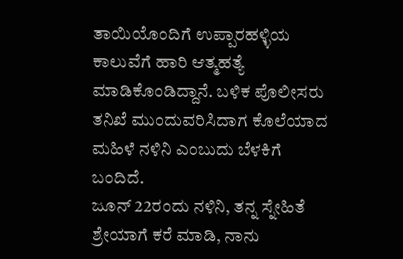ತಾಯಿಯೊಂದಿಗೆ ಉಪ್ಪಾರಹಳ್ಳಿಯ ಕಾಲುವೆಗೆ ಹಾರಿ ಆತ್ಮಹತ್ಯೆ ಮಾಡಿಕೊಂಡಿದ್ದಾನೆ. ಬಳಿಕ ಪೊಲೀಸರು ತನಿಖೆ ಮುಂದುವರಿಸಿದಾಗ ಕೊಲೆಯಾದ ಮಹಿಳೆ ನಳಿನಿ ಎಂಬುದು ಬೆಳಕಿಗೆ ಬಂದಿದೆ.
ಜೂನ್ 22ರಂದು ನಳಿನಿ, ತನ್ನ ಸ್ನೇಹಿತೆ ಶ್ರೇಯಾಗೆ ಕರೆ ಮಾಡಿ, ನಾನು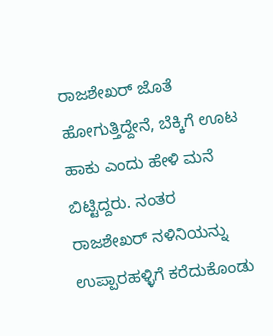ರಾಜಶೇಖರ್ ಜೊತೆ ಹೋಗುತ್ತಿದ್ದೇನೆ, ಬೆಕ್ಕಿಗೆ ಊಟ ಹಾಕು ಎಂದು ಹೇಳಿ ಮನೆ ಬಿಟ್ಟಿದ್ದರು. ನಂತರ ರಾಜಶೇಖರ್ ನಳಿನಿಯನ್ನು ಉಪ್ಪಾರಹಳ್ಳಿಗೆ ಕರೆದುಕೊಂಡು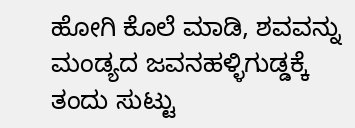ಹೋಗಿ ಕೊಲೆ ಮಾಡಿ, ಶವವನ್ನು ಮಂಡ್ಯದ ಜವನಹಳ್ಳಿಗುಡ್ಡಕ್ಕೆ ತಂದು ಸುಟ್ಟು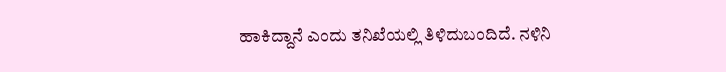ಹಾಕಿದ್ದಾನೆ ಎಂದು ತನಿಖೆಯಲ್ಲಿ ತಿಳಿದುಬಂದಿದೆ. ನಳಿನಿ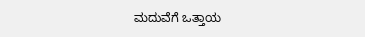ಮದುವೆಗೆ ಒತ್ತಾಯ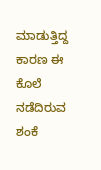ಮಾಡುತ್ತಿದ್ದ ಕಾರಣ ಈ ಕೊಲೆ ನಡೆದಿರುವ ಶಂಕೆ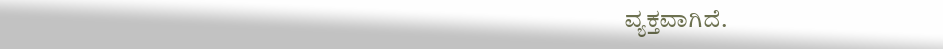ವ್ಯಕ್ತವಾಗಿದೆ.